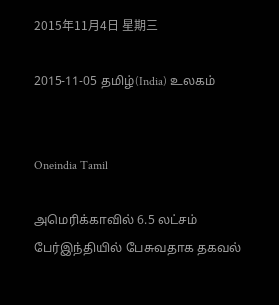2015年11月4日 星期三

2015-11-05 தமிழ்(India) உலகம்


Oneindia Tamil

அமெரிக்காவில் 6.5 லட்சம் பேர்இந்தியில் பேசுவதாக தகவல்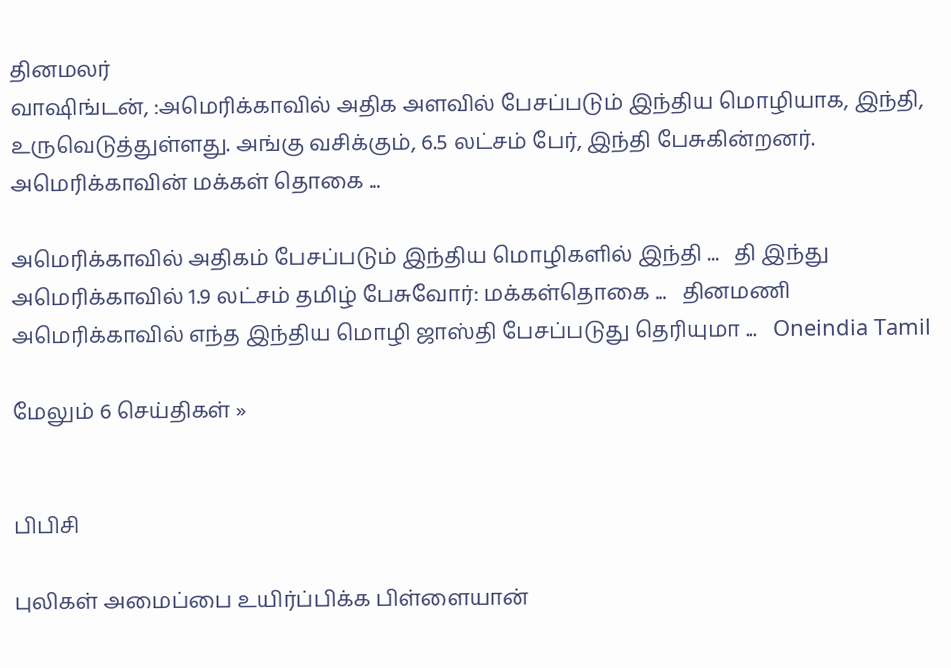தினமலர்
வாஷிங்டன், :அமெரிக்காவில் அதிக அளவில் பேசப்படும் இந்திய மொழியாக, இந்தி, உருவெடுத்துள்ளது. அங்கு வசிக்கும், 6.5 லட்சம் பேர், இந்தி பேசுகின்றனர். அமெரிக்காவின் மக்கள் தொகை ...

அமெரிக்காவில் அதிகம் பேசப்படும் இந்திய மொழிகளில் இந்தி ...   தி இந்து
அமெரிக்காவில் 1.9 லட்சம் தமிழ் பேசுவோர்: மக்கள்தொகை ...   தினமணி
அமெரிக்காவில் எந்த இந்திய மொழி ஜாஸ்தி பேசப்படுது தெரியுமா ...   Oneindia Tamil

மேலும் 6 செய்திகள் »


பிபிசி

புலிகள் அமைப்பை உயிர்ப்பிக்க பிள்ளையான்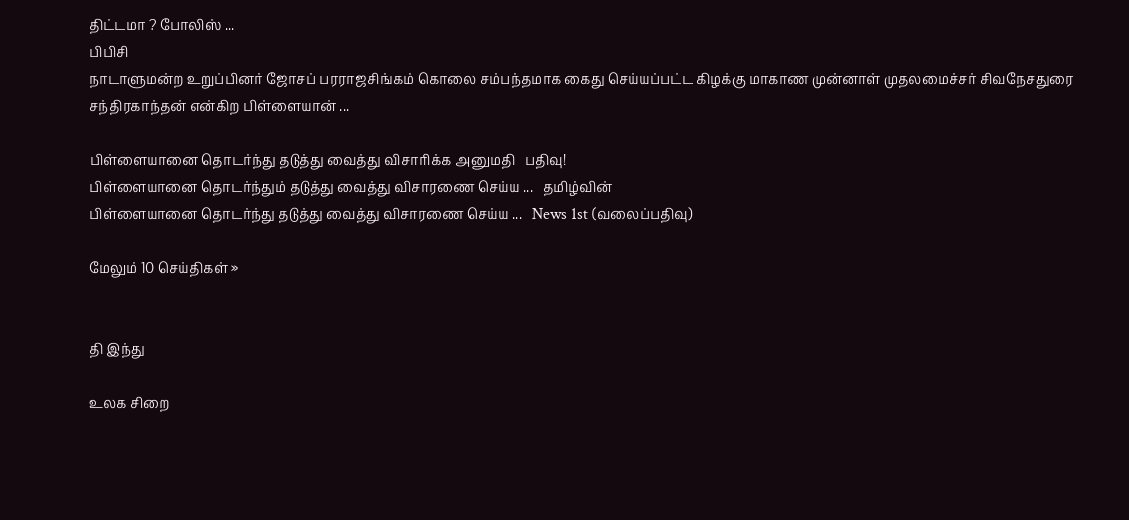திட்டமா ? போலிஸ் ...
பிபிசி
நாடாளுமன்ற உறுப்பினர் ஜோசப் பரராஜசிங்கம் கொலை சம்பந்தமாக கைது செய்யப்பட்ட கிழக்கு மாகாண முன்னாள் முதலமைச்சர் சிவநேசதுரை சந்திரகாந்தன் என்கிற பிள்ளையான் ...

பிள்ளையானை தொடர்ந்து தடுத்து வைத்து விசாரிக்க அனுமதி   பதிவு!
பிள்ளையானை தொடர்ந்தும் தடுத்து வைத்து விசாரணை செய்ய ...   தமிழ்வின்
பிள்ளையானை தொடர்ந்து தடுத்து வைத்து விசாரணை செய்ய ...   News 1st (வலைப்பதிவு)

மேலும் 10 செய்திகள் »


தி இந்து

உலக சிறை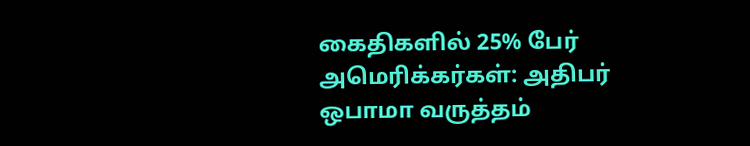கைதிகளில் 25% பேர் அமெரிக்கர்கள்: அதிபர் ஒபாமா வருத்தம்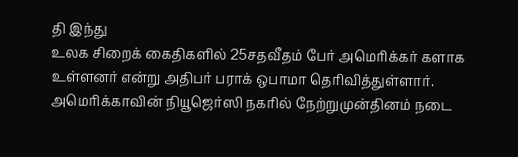தி இந்து
உலக சிறைக் கைதிகளில் 25சதவீதம் பேர் அமெரிக்கர் களாக உள்ளனர் என்று அதிபர் பராக் ஒபாமா தெரிவித்துள்ளார். அமெரிக்காவின் நியூஜெர்ஸி நகரில் நேற்றுமுன்தினம் நடை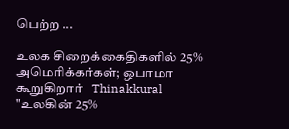பெற்ற ...

உலக சிறைக்கைதிகளில் 25% அமெரிக்கர்கள்; ஒபாமா கூறுகிறார்   Thinakkural
"உலகின் 25%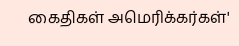கைதிகள் அமெரிக்கர்கள்'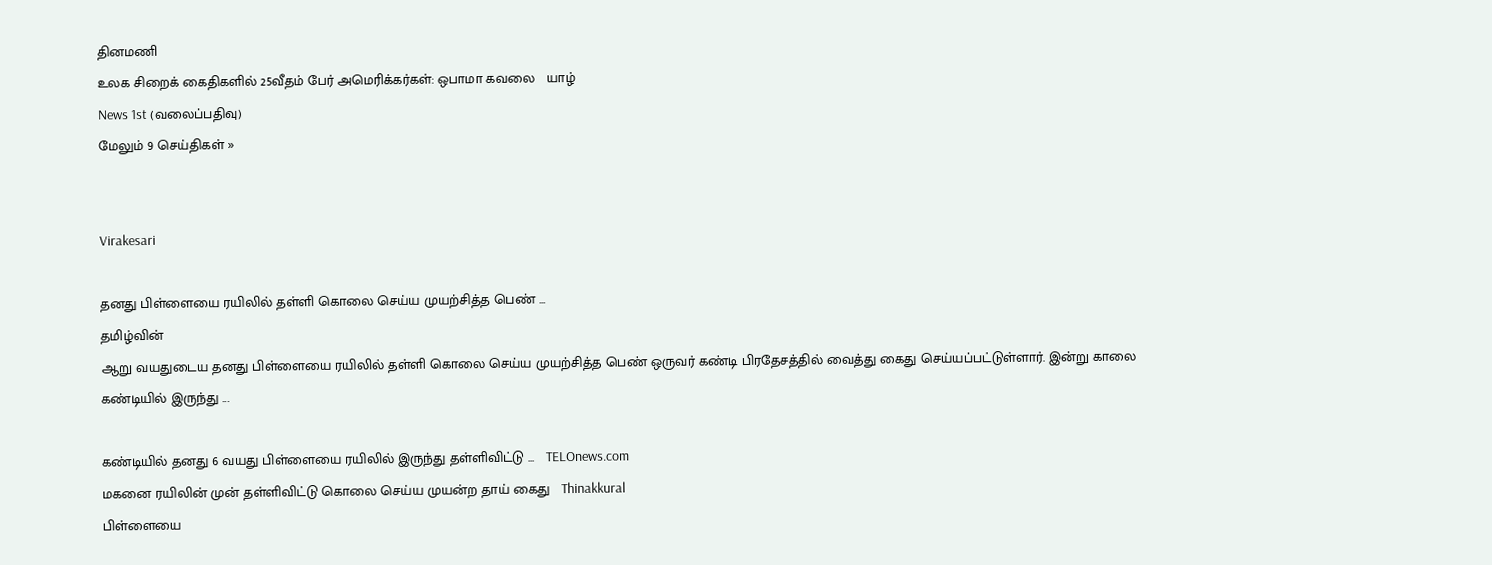தினமணி
உலக சிறைக் கைதிகளில் 25வீதம் பேர் அமெரிக்கர்கள்: ஒபாமா கவலை   யாழ்
News 1st (வலைப்பதிவு)
மேலும் 9 செய்திகள் »


Virakesari

தனது பிள்ளையை ரயிலில் தள்ளி கொலை செய்ய முயற்சித்த பெண் ...
தமிழ்வின்
ஆறு வயதுடைய தனது பிள்ளையை ரயிலில் தள்ளி கொலை செய்ய முயற்சித்த பெண் ஒருவர் கண்டி பிரதேசத்தில் வைத்து கைது செய்யப்பட்டுள்ளார். இன்று காலை கண்டியில் இருந்து ...

கண்டியில் தனது 6 வயது பிள்ளையை ரயிலில் இருந்து தள்ளிவிட்டு ...   TELOnews.com
மகனை ரயிலின் முன் தள்ளிவிட்டு கொலை செய்ய முயன்ற தாய் கைது   Thinakkural
பிள்ளையை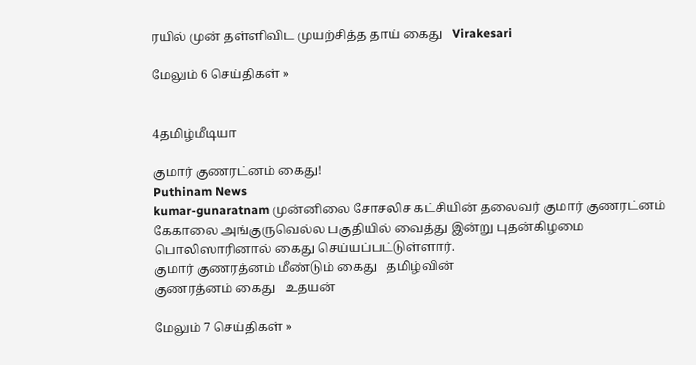ரயில் முன் தள்ளிவிட முயற்சித்த தாய் கைது   Virakesari

மேலும் 6 செய்திகள் »


4தமிழ்மீடியா

குமார் குணரட்னம் கைது!
Puthinam News
kumar-gunaratnam முன்னிலை சோசலிச கட்சியின் தலைவர் குமார் குணரட்னம் கேகாலை அங்குருவெல்ல பகுதியில் வைத்து இன்று புதன்கிழமை பொலிஸாரினால் கைது செய்யப்பட்டுள்ளார்.
குமார் குணரத்னம் மீண்டும் கைது   தமிழ்வின்
குணரத்னம் கைது   உதயன்

மேலும் 7 செய்திகள் »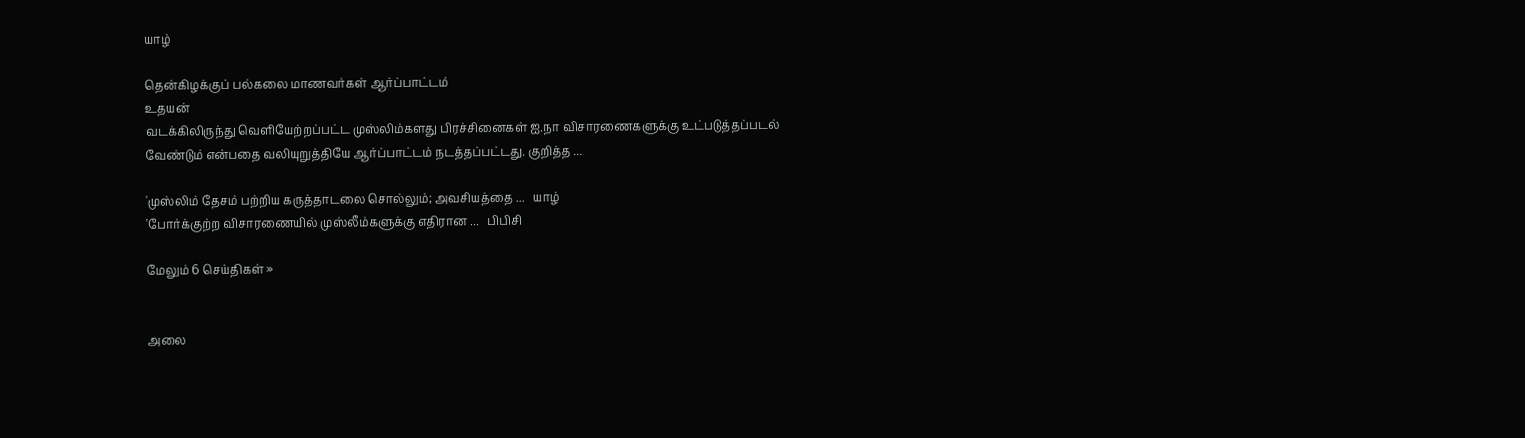யாழ்

தென்கிழக்குப் பல்கலை மாணவர்கள் ஆர்ப்பாட்டம்
உதயன்
வடக்கிலிருந்து வெளியேற்றப்பட்ட முஸ்லிம்களது பிரச்சினைகள் ஐ.நா விசாரணைகளுக்கு உட்படுத்தப்படல் வேண்டும் என்பதை வலியுறுத்தியே ஆர்ப்பாட்டம் நடத்தப்பட்டது. குறித்த ...

'முஸ்லிம் தேசம் பற்றிய கருத்தாடலை சொல்லும்; அவசியத்தை ...   யாழ்
'போர்க்குற்ற விசாரணையில் முஸ்லீம்களுக்கு எதிரான ...   பிபிசி

மேலும் 6 செய்திகள் »


அலை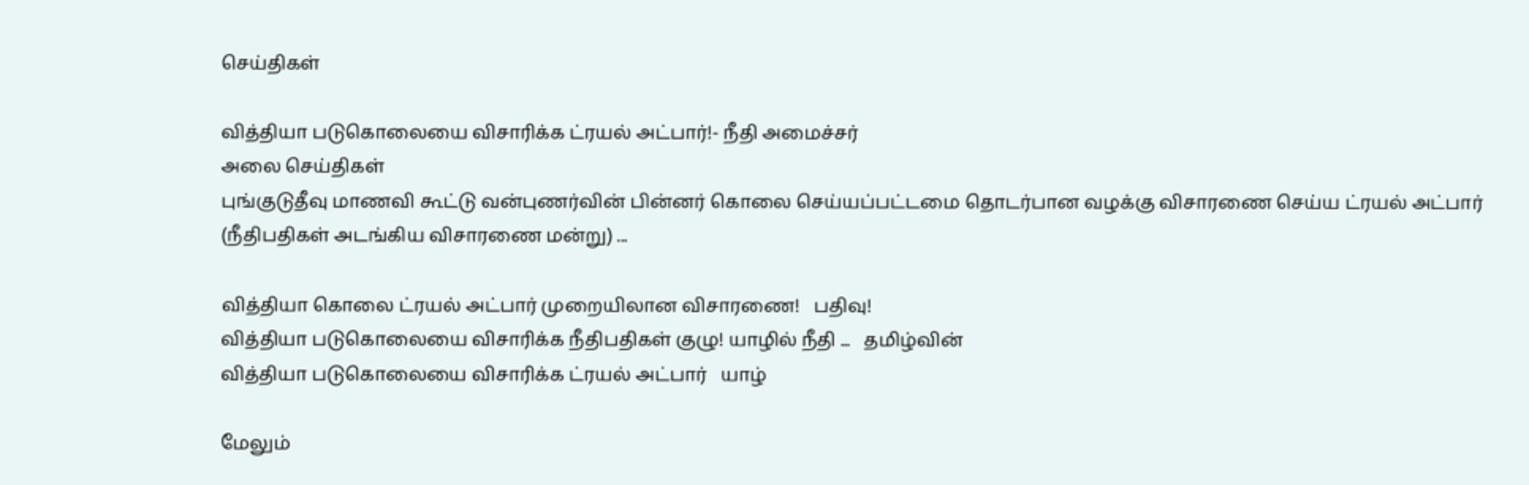செய்திகள்

வித்தியா படுகொலையை விசாரிக்க ட்ரயல் அட்பார்!- நீதி அமைச்சர்
அலை செய்திகள்
புங்குடுதீவு மாணவி கூட்டு வன்புணர்வின் பின்னர் கொலை செய்யப்பட்டமை தொடர்பான வழக்கு விசாரணை செய்ய ட்ரயல் அட்பார் (நீதிபதிகள் அடங்கிய விசாரணை மன்று) ...

வித்தியா கொலை ட்ரயல் அட்பார் முறையிலான விசாரணை!   பதிவு!
வித்தியா படுகொலையை விசாரிக்க நீதிபதிகள் குழு! யாழில் நீதி ...   தமிழ்வின்
வித்தியா படுகொலையை விசாரிக்க ட்ரயல் அட்பார்   யாழ்

மேலும்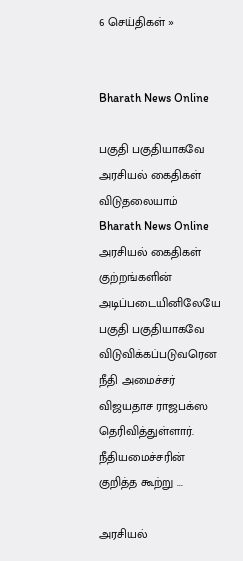6 செய்திகள் »


Bharath News Online

பகுதி பகுதியாகவே அரசியல் கைதிகள் விடுதலையாம்
Bharath News Online
அரசியல் கைதிகள் குற்றங்களின் அடிப்படையினிலேயே பகுதி பகுதியாகவே விடுவிக்கப்படுவரென நீதி அமைச்சர் விஜயதாச ராஜபக்ஸ தெரிவித்துள்ளார். நீதியமைச்சரின் குறித்த கூற்று ...

அரசியல்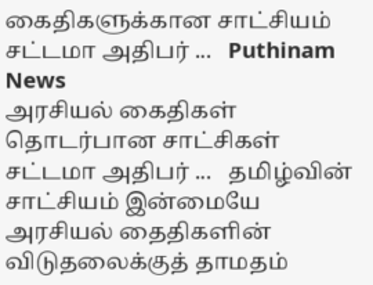கைதிகளுக்கான சாட்சியம் சட்டமா அதிபர் ...   Puthinam News
அரசியல் கைதிகள் தொடர்பான சாட்சிகள் சட்டமா அதிபர் ...   தமிழ்வின்
சாட்சியம் இன்மையே அரசியல் தைதிகளின் விடுதலைக்குத் தாமதம்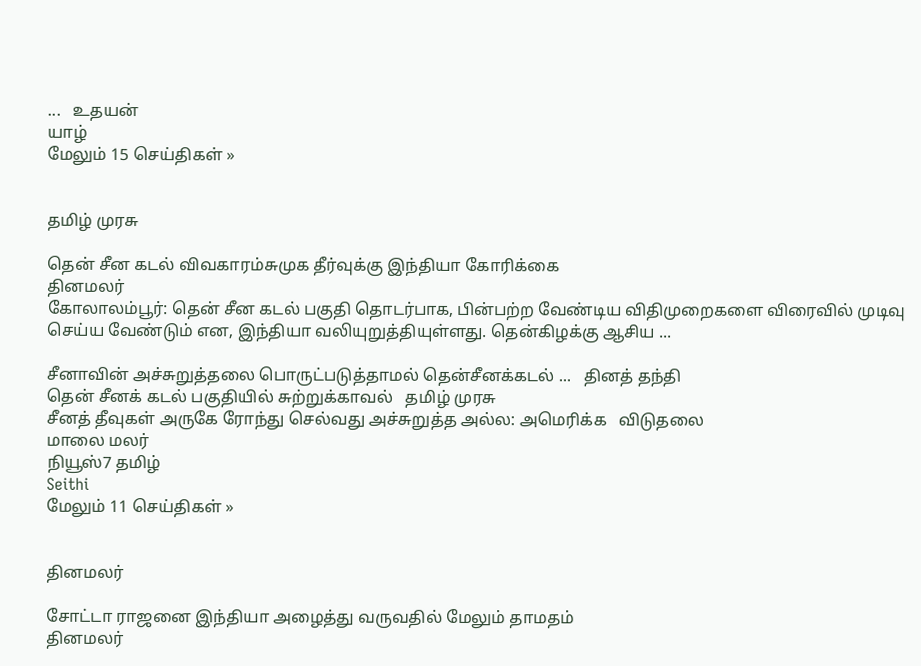...   உதயன்
யாழ்
மேலும் 15 செய்திகள் »


தமிழ் முரசு

தென் சீன கடல் விவகாரம்சுமுக தீர்வுக்கு இந்தியா கோரிக்கை
தினமலர்
கோலாலம்பூர்: தென் சீன கடல் பகுதி தொடர்பாக, பின்பற்ற வேண்டிய விதிமுறைகளை விரைவில் முடிவு செய்ய வேண்டும் என, இந்தியா வலியுறுத்தியுள்ளது. தென்கிழக்கு ஆசிய ...

சீனாவின் அச்சுறுத்தலை பொருட்படுத்தாமல் தென்சீனக்கடல் ...   தினத் தந்தி
தென் சீனக் கடல் பகுதியில் சுற்றுக்காவல்   தமிழ் முரசு
சீனத் தீவுகள் அருகே ரோந்து செல்வது அச்சுறுத்த அல்ல: அமெரிக்க   விடுதலை
மாலை மலர்
நியூஸ்7 தமிழ்
Seithi
மேலும் 11 செய்திகள் »


தினமலர்

சோட்டா ராஜனை இந்தியா அழைத்து வருவதில் மேலும் தாமதம்
தினமலர்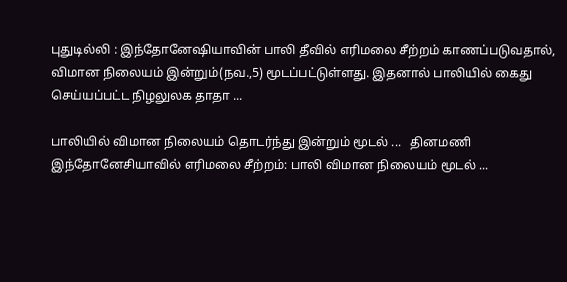புதுடில்லி : இந்தோனேஷியாவின் பாலி தீவில் எரிமலை சீற்றம் காணப்படுவதால், விமான நிலையம் இன்றும்(நவ.,5) மூடப்பட்டுள்ளது. இதனால் பாலியில் கைது செய்யப்பட்ட நிழலுலக தாதா ...

பாலியில் விமான நிலையம் தொடர்ந்து இன்றும் மூடல் ...   தினமணி
இந்தோனேசியாவில் எரிமலை சீற்றம்: பாலி விமான நிலையம் மூடல் ...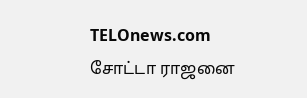TELOnews.com
சோட்டா ராஜனை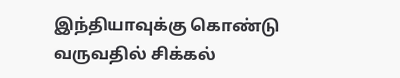இந்தியாவுக்கு கொண்டு வருவதில் சிக்கல்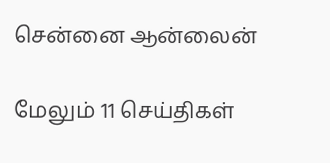சென்னை ஆன்லைன்

மேலும் 11 செய்திகள்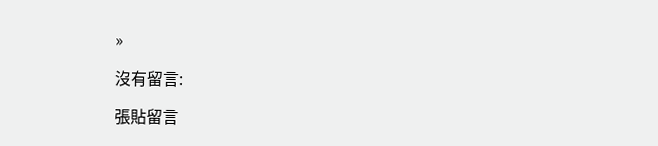»

沒有留言:

張貼留言